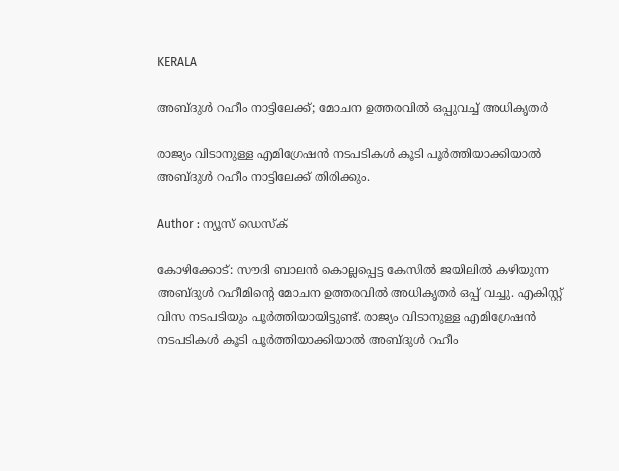KERALA

അബ്‌ദുൾ റഹീം നാട്ടിലേക്ക്; മോചന ഉത്തരവിൽ ഒപ്പുവച്ച് അധികൃതർ

രാജ്യം വിടാനുള്ള എമിഗ്രേഷൻ നടപടികൾ കൂടി പൂർത്തിയാക്കിയാൽ അബ്ദുൾ റഹീം നാട്ടിലേക്ക് തിരിക്കും.

Author : ന്യൂസ് ഡെസ്ക്

കോഴിക്കോട്: സൗദി ബാലന്‍ കൊല്ലപ്പെട്ട കേസില്‍ ജയിലില്‍ കഴിയുന്ന അബ്ദുൾ റഹീമിൻ്റെ മോചന ഉത്തരവിൽ അധികൃതർ ഒപ്പ് വച്ചു. എകിസ്റ്റ് വിസ നടപടിയും പൂർത്തിയായിട്ടുണ്ട്. രാജ്യം വിടാനുള്ള എമിഗ്രേഷൻ നടപടികൾ കൂടി പൂർത്തിയാക്കിയാൽ അബ്ദുൾ റഹീം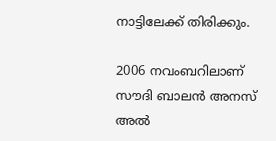നാട്ടിലേക്ക് തിരിക്കും.

2006 നവംബറിലാണ് സൗദി ബാലന്‍ അനസ് അല്‍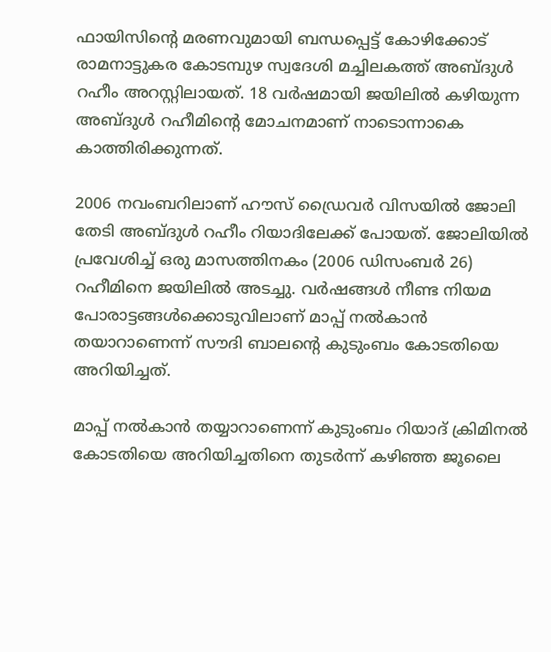ഫായിസിൻ്റെ മരണവുമായി ബന്ധപ്പെട്ട് കോഴിക്കോട് രാമനാട്ടുകര കോടമ്പുഴ സ്വദേശി മച്ചിലകത്ത് അബ്ദുൾ റഹീം അറസ്റ്റിലായത്. 18 വർഷമായി ജയിലിൽ കഴിയുന്ന അബ്ദുൾ റഹീമിൻ്റെ മോചനമാണ് നാടൊന്നാകെ കാത്തിരിക്കുന്നത്.

2006 നവംബറിലാണ് ഹൗസ് ഡ്രൈവർ വിസയിൽ ജോലി തേടി അബ്ദുൾ റഹീം റിയാദിലേക്ക് പോയത്. ജോലിയിൽ പ്രവേശിച്ച് ഒരു മാസത്തിനകം (2006 ഡിസംബർ 26) റഹീമിനെ ജയിലിൽ അടച്ചു. വർഷങ്ങൾ നീണ്ട നിയമ പോരാട്ടങ്ങൾക്കൊടുവിലാണ് മാപ്പ് നൽകാൻ തയാറാണെന്ന് സൗദി ബാലൻ്റെ കുടുംബം കോടതിയെ അറിയിച്ചത്.

മാപ്പ് നൽകാൻ തയ്യാറാണെന്ന് കുടുംബം റിയാദ് ക്രിമിനൽ കോടതിയെ അറിയിച്ചതിനെ തുടർന്ന് കഴിഞ്ഞ ജൂലൈ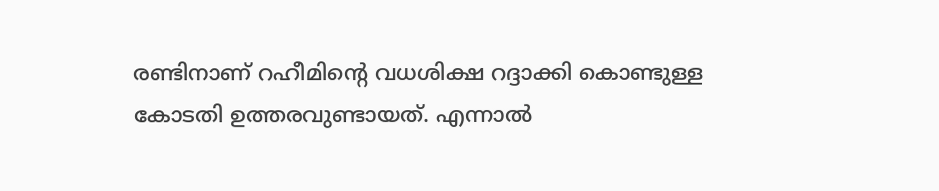രണ്ടിനാണ് റഹീമിൻ്റെ വധശിക്ഷ റദ്ദാക്കി കൊണ്ടുള്ള കോടതി ഉത്തരവുണ്ടായത്. എന്നാൽ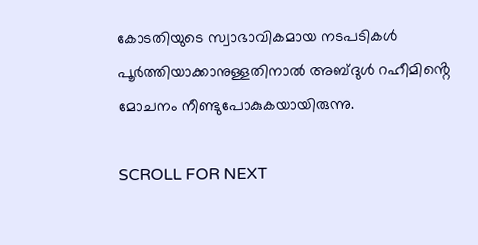കോടതിയുടെ സ്വാഭാവികമായ നടപടികൾ പൂർത്തിയാക്കാനുള്ളതിനാൽ അബ്ദുൾ റഹീമിൻ്റെ മോചനം നീണ്ടുപോകുകയായിരുന്നു.

SCROLL FOR NEXT